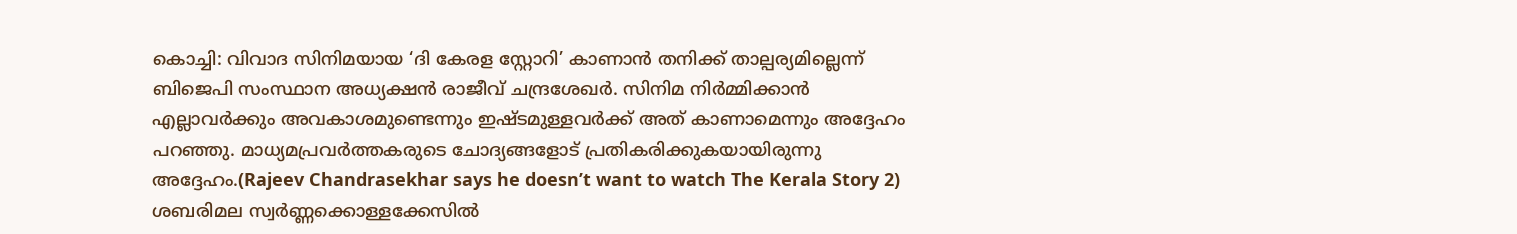കൊച്ചി: വിവാദ സിനിമയായ ‘ദി കേരള സ്റ്റോറി’ കാണാൻ തനിക്ക് താല്പര്യമില്ലെന്ന് ബിജെപി സംസ്ഥാന അധ്യക്ഷൻ രാജീവ് ചന്ദ്രശേഖർ. സിനിമ നിർമ്മിക്കാൻ എല്ലാവർക്കും അവകാശമുണ്ടെന്നും ഇഷ്ടമുള്ളവർക്ക് അത് കാണാമെന്നും അദ്ദേഹം പറഞ്ഞു. മാധ്യമപ്രവർത്തകരുടെ ചോദ്യങ്ങളോട് പ്രതികരിക്കുകയായിരുന്നു അദ്ദേഹം.(Rajeev Chandrasekhar says he doesn’t want to watch The Kerala Story 2)
ശബരിമല സ്വർണ്ണക്കൊള്ളക്കേസിൽ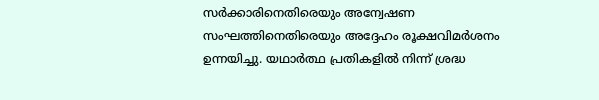സർക്കാരിനെതിരെയും അന്വേഷണ സംഘത്തിനെതിരെയും അദ്ദേഹം രൂക്ഷവിമർശനം ഉന്നയിച്ചു. യഥാർത്ഥ പ്രതികളിൽ നിന്ന് ശ്രദ്ധ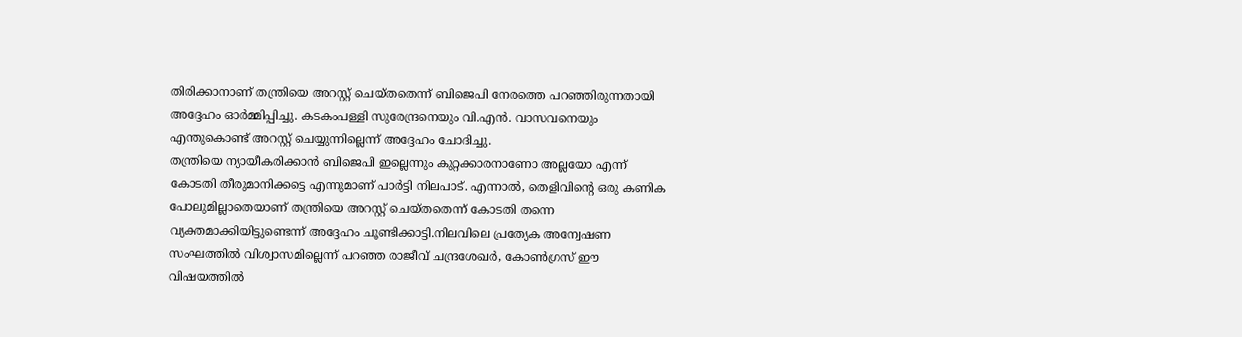തിരിക്കാനാണ് തന്ത്രിയെ അറസ്റ്റ് ചെയ്തതെന്ന് ബിജെപി നേരത്തെ പറഞ്ഞിരുന്നതായി അദ്ദേഹം ഓർമ്മിപ്പിച്ചു. കടകംപള്ളി സുരേന്ദ്രനെയും വി.എൻ. വാസവനെയും എന്തുകൊണ്ട് അറസ്റ്റ് ചെയ്യുന്നില്ലെന്ന് അദ്ദേഹം ചോദിച്ചു.
തന്ത്രിയെ ന്യായീകരിക്കാൻ ബിജെപി ഇല്ലെന്നും കുറ്റക്കാരനാണോ അല്ലയോ എന്ന് കോടതി തീരുമാനിക്കട്ടെ എന്നുമാണ് പാർട്ടി നിലപാട്. എന്നാൽ, തെളിവിന്റെ ഒരു കണിക പോലുമില്ലാതെയാണ് തന്ത്രിയെ അറസ്റ്റ് ചെയ്തതെന്ന് കോടതി തന്നെ വ്യക്തമാക്കിയിട്ടുണ്ടെന്ന് അദ്ദേഹം ചൂണ്ടിക്കാട്ടി.നിലവിലെ പ്രത്യേക അന്വേഷണ സംഘത്തിൽ വിശ്വാസമില്ലെന്ന് പറഞ്ഞ രാജീവ് ചന്ദ്രശേഖർ, കോൺഗ്രസ് ഈ വിഷയത്തിൽ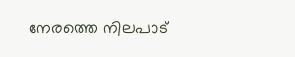നേരത്തെ നിലപാട്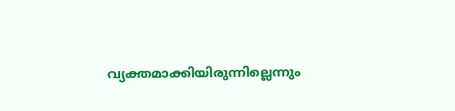വ്യക്തമാക്കിയിരുന്നില്ലെന്നും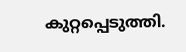കുറ്റപ്പെടുത്തി.